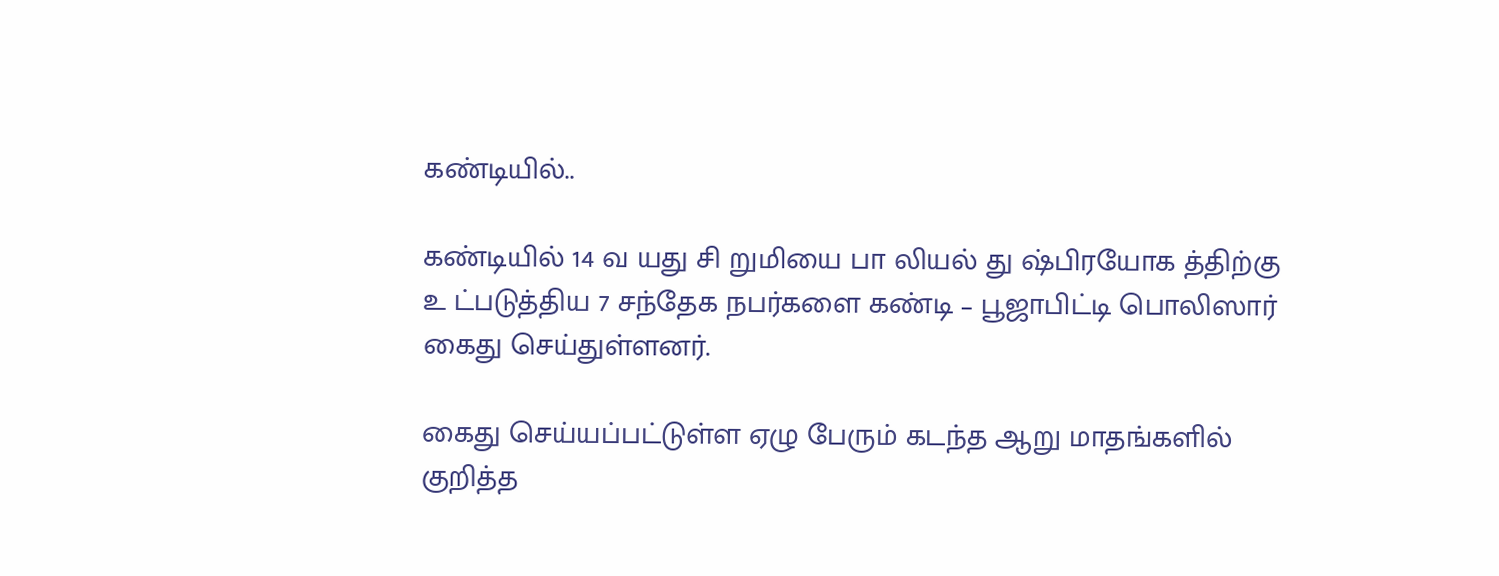கண்டியில்..

கண்டியில் 14 வ யது சி றுமியை பா லியல் து ஷ்பிரயோக த்திற்கு உ ட்படுத்திய 7 சந்தேக நபர்களை கண்டி – பூஜாபிட்டி பொலிஸார் கைது செய்துள்ளனர்.

கைது செய்யப்பட்டுள்ள ஏழு பேரும் கடந்த ஆறு மாதங்களில் குறித்த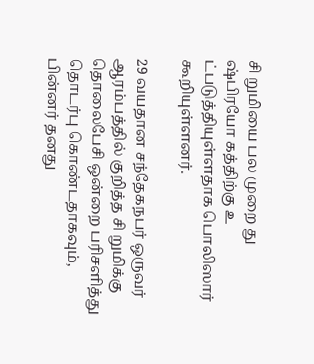சி றுமியை பல முறை து ஷ்பிரயோ கத்திற்கு உ ட்படுத்தியுள்ளதாக பொலிஸார் கூறியுள்ளனர்.

29 வயதான சந்தேகநபர் ஒருவர் ஆரம்பத்தில் குறித்த சி றுமிக்கு தொலைபேசி ஒன்றை பரிசளித்து தொடர்பு கொண்டதாகவும், பின்னர் தனது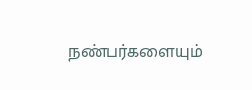நண்பர்களையும்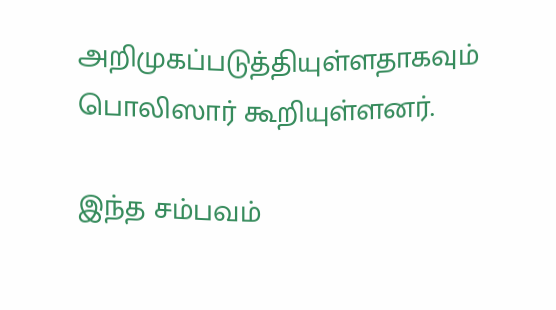அறிமுகப்படுத்தியுள்ளதாகவும் பொலிஸார் கூறியுள்ளனர்.

இந்த சம்பவம்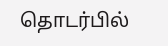தொடர்பில்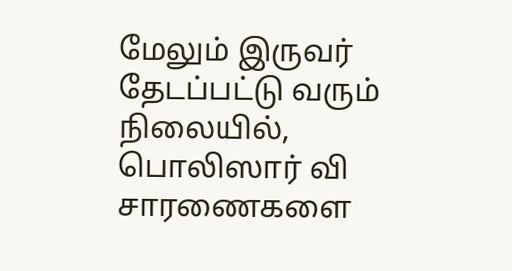மேலும் இருவர் தேடப்பட்டு வரும் நிலையில், பொலிஸார் வி சாரணைகளை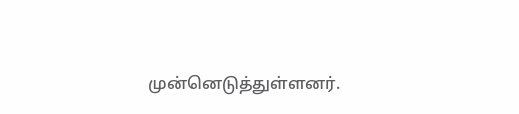முன்னெடுத்துள்ளனர்.